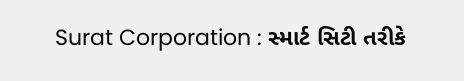Surat Corporation : સ્માર્ટ સિટી તરીકે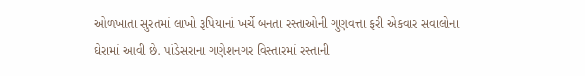ઓળખાતા સુરતમાં લાખો રૂપિયાનાં ખર્ચે બનતા રસ્તાઓની ગુણવત્તા ફરી એકવાર સવાલોના ઘેરામાં આવી છે. પાંડેસરાના ગણેશનગર વિસ્તારમાં રસ્તાની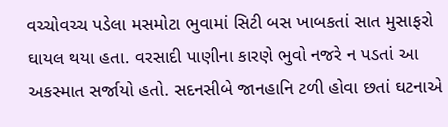વચ્ચોવચ્ચ પડેલા મસમોટા ભુવામાં સિટી બસ ખાબકતાં સાત મુસાફરો ઘાયલ થયા હતા. વરસાદી પાણીના કારણે ભુવો નજરે ન પડતાં આ અકસ્માત સર્જાયો હતો. સદનસીબે જાનહાનિ ટળી હોવા છતાં ઘટનાએ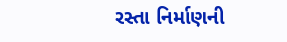રસ્તા નિર્માણની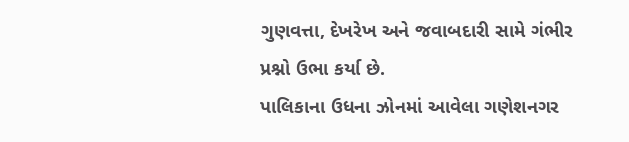ગુણવત્તા, દેખરેખ અને જવાબદારી સામે ગંભીર પ્રશ્નો ઉભા કર્યા છે.
પાલિકાના ઉધના ઝોનમાં આવેલા ગણેશનગર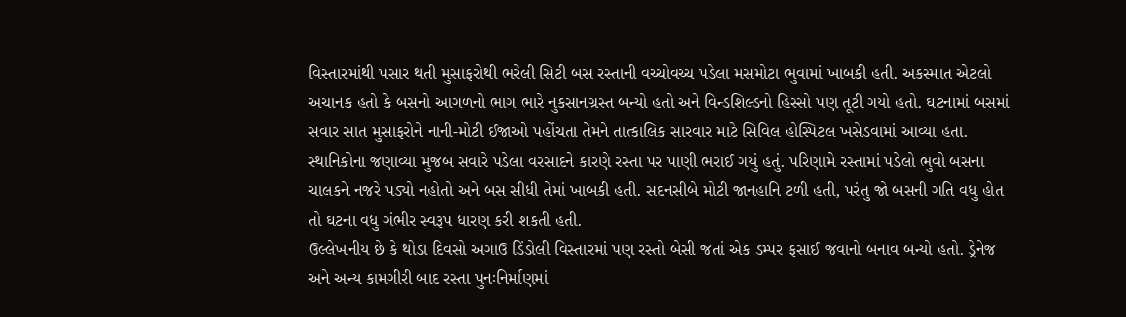વિસ્તારમાંથી પસાર થતી મુસાફરોથી ભરેલી સિટી બસ રસ્તાની વચ્ચોવચ્ચ પડેલા મસમોટા ભુવામાં ખાબકી હતી. અકસ્માત એટલો અચાનક હતો કે બસનો આગળનો ભાગ ભારે નુકસાનગ્રસ્ત બન્યો હતો અને વિન્ડશિલ્ડનો હિસ્સો પણ તૂટી ગયો હતો. ઘટનામાં બસમાં સવાર સાત મુસાફરોને નાની-મોટી ઈજાઓ પહોંચતા તેમને તાત્કાલિક સારવાર માટે સિવિલ હોસ્પિટલ ખસેડવામાં આવ્યા હતા.
સ્થાનિકોના જણાવ્યા મુજબ સવારે પડેલા વરસાદને કારણે રસ્તા પર પાણી ભરાઈ ગયું હતું. પરિણામે રસ્તામાં પડેલો ભુવો બસના ચાલકને નજરે પડ્યો નહોતો અને બસ સીધી તેમાં ખાબકી હતી. સદનસીબે મોટી જાનહાનિ ટળી હતી, પરંતુ જો બસની ગતિ વધુ હોત તો ઘટના વધુ ગંભીર સ્વરૂપ ધારણ કરી શકતી હતી.
ઉલ્લેખનીય છે કે થોડા દિવસો અગાઉ ડિંડોલી વિસ્તારમાં પણ રસ્તો બેસી જતાં એક ડમ્પર ફસાઈ જવાનો બનાવ બન્યો હતો. ડ્રેનેજ અને અન્ય કામગીરી બાદ રસ્તા પુનઃનિર્માણમાં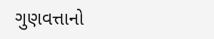ગુણવત્તાનો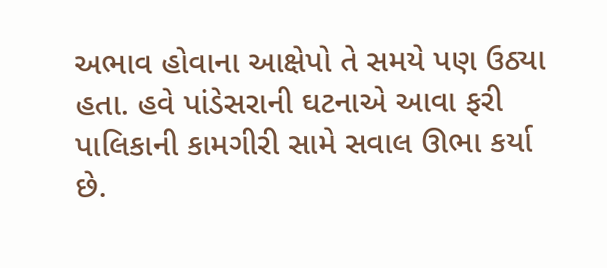અભાવ હોવાના આક્ષેપો તે સમયે પણ ઉઠ્યા હતા. હવે પાંડેસરાની ઘટનાએ આવા ફરી પાલિકાની કામગીરી સામે સવાલ ઊભા કર્યા છે.